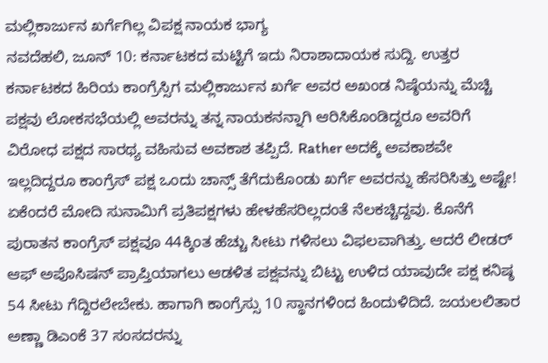ಮಲ್ಲಿಕಾರ್ಜುನ ಖರ್ಗೆಗಿಲ್ಲ ವಿಪಕ್ಷ ನಾಯಕ ಭಾಗ್ಯ
ನವದೆಹಲಿ, ಜೂನ್ 10: ಕರ್ನಾಟಕದ ಮಟ್ಟಿಗೆ ಇದು ನಿರಾಶಾದಾಯಕ ಸುದ್ದಿ. ಉತ್ತರ ಕರ್ನಾಟಕದ ಹಿರಿಯ ಕಾಂಗ್ರೆಸ್ಸಿಗ ಮಲ್ಲಿಕಾರ್ಜುನ ಖರ್ಗೆ ಅವರ ಅಖಂಡ ನಿಷ್ಠೆಯನ್ನು ಮೆಚ್ಚಿ ಪಕ್ಷವು ಲೋಕಸಭೆಯಲ್ಲಿ ಅವರನ್ನು ತನ್ನ ನಾಯಕನನ್ನಾಗಿ ಆರಿಸಿಕೊಂಡಿದ್ದರೂ ಅವರಿಗೆ ವಿರೋಧ ಪಕ್ಷದ ಸಾರಥ್ಯ ವಹಿಸುವ ಅವಕಾಶ ತಪ್ಪಿದೆ. Rather ಅದಕ್ಕೆ ಅವಕಾಶವೇ ಇಲ್ಲದಿದ್ದರೂ ಕಾಂಗ್ರೆಸ್ ಪಕ್ಷ ಒಂದು ಚಾನ್ಸ್ ತೆಗೆದುಕೊಂಡು ಖರ್ಗೆ ಅವರನ್ನು ಹೆಸರಿಸಿತ್ತು ಅಷ್ಟೇ!
ಏಕೆಂದರೆ ಮೋದಿ ಸುನಾಮಿಗೆ ಪ್ರತಿಪಕ್ಷಗಳು ಹೇಳಹೆಸರಿಲ್ಲದಂತೆ ನೆಲಕಚ್ಚಿದ್ದವು. ಕೊನೆಗೆ ಪುರಾತನ ಕಾಂಗ್ರೆಸ್ ಪಕ್ಷವೂ 44ಕ್ಕಿಂತ ಹೆಚ್ಚು ಸೀಟು ಗಳಿಸಲು ವಿಫಲವಾಗಿತ್ತು. ಆದರೆ ಲೀಡರ್ ಆಫ್ ಅಪೊಸಿಷನ್ ಪ್ರಾಪ್ತಿಯಾಗಲು ಆಡಳಿತ ಪಕ್ಷವನ್ನು ಬಿಟ್ಟು ಉಳಿದ ಯಾವುದೇ ಪಕ್ಷ ಕನಿಷ್ಠ 54 ಸೀಟು ಗೆದ್ದಿರಲೇಬೇಕು. ಹಾಗಾಗಿ ಕಾಂಗ್ರೆಸ್ಸು 10 ಸ್ಥಾನಗಳಿಂದ ಹಿಂದುಳಿದಿದೆ. ಜಯಲಲಿತಾರ ಅಣ್ಣಾ ಡಿಎಂಕೆ 37 ಸಂಸದರನ್ನು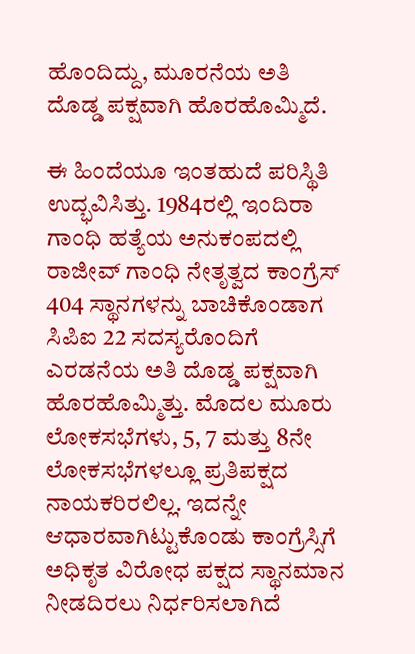ಹೊಂದಿದ್ದು, ಮೂರನೆಯ ಅತಿ ದೊಡ್ಡ ಪಕ್ಷವಾಗಿ ಹೊರಹೊಮ್ಮಿದೆ.

ಈ ಹಿಂದೆಯೂ ಇಂತಹುದೆ ಪರಿಸ್ಥಿತಿ ಉದ್ಭವಿಸಿತ್ತು. 1984ರಲ್ಲಿ ಇಂದಿರಾ ಗಾಂಧಿ ಹತ್ಯೆಯ ಅನುಕಂಪದಲ್ಲಿ ರಾಜೀವ್ ಗಾಂಧಿ ನೇತೃತ್ವದ ಕಾಂಗ್ರೆಸ್ 404 ಸ್ಥಾನಗಳನ್ನು ಬಾಚಿಕೊಂಡಾಗ ಸಿಪಿಐ 22 ಸದಸ್ಯರೊಂದಿಗೆ ಎರಡನೆಯ ಅತಿ ದೊಡ್ಡ ಪಕ್ಷವಾಗಿ ಹೊರಹೊಮ್ಮಿತ್ತು. ಮೊದಲ ಮೂರು ಲೋಕಸಭೆಗಳು, 5, 7 ಮತ್ತು 8ನೇ ಲೋಕಸಭೆಗಳಲ್ಲೂ ಪ್ರತಿಪಕ್ಷದ ನಾಯಕರಿರಲಿಲ್ಲ. ಇದನ್ನೇ ಆಧಾರವಾಗಿಟ್ಟುಕೊಂಡು ಕಾಂಗ್ರೆಸ್ಸಿಗೆ ಅಧಿಕೃತ ವಿರೋಧ ಪಕ್ಷದ ಸ್ಥಾನಮಾನ ನೀಡದಿರಲು ನಿರ್ಧರಿಸಲಾಗಿದೆ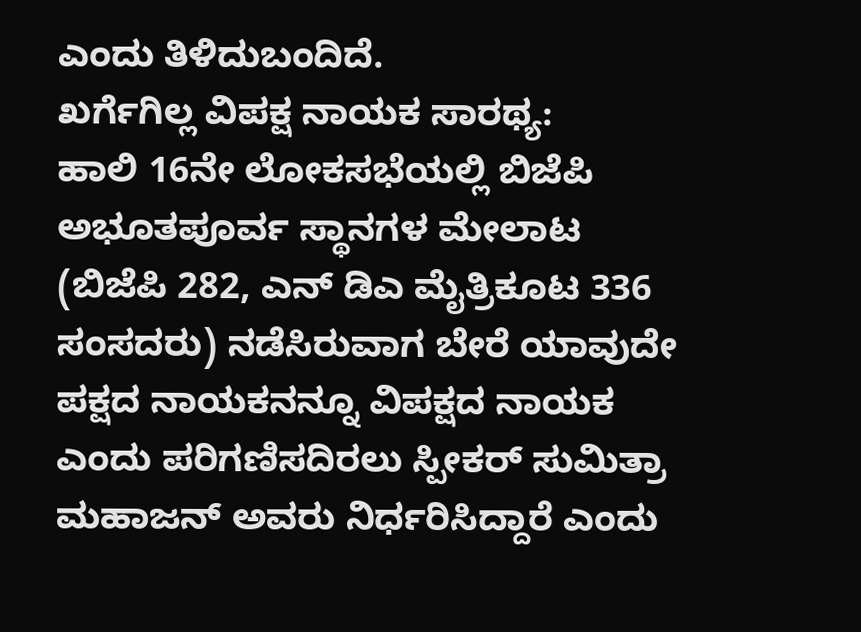ಎಂದು ತಿಳಿದುಬಂದಿದೆ.
ಖರ್ಗೆಗಿಲ್ಲ ವಿಪಕ್ಷ ನಾಯಕ ಸಾರಥ್ಯ:
ಹಾಲಿ 16ನೇ ಲೋಕಸಭೆಯಲ್ಲಿ ಬಿಜೆಪಿ ಅಭೂತಪೂರ್ವ ಸ್ಥಾನಗಳ ಮೇಲಾಟ (ಬಿಜೆಪಿ 282, ಎನ್ ಡಿಎ ಮೈತ್ರಿಕೂಟ 336 ಸಂಸದರು) ನಡೆಸಿರುವಾಗ ಬೇರೆ ಯಾವುದೇ ಪಕ್ಷದ ನಾಯಕನನ್ನೂ ವಿಪಕ್ಷದ ನಾಯಕ ಎಂದು ಪರಿಗಣಿಸದಿರಲು ಸ್ಪೀಕರ್ ಸುಮಿತ್ರಾ ಮಹಾಜನ್ ಅವರು ನಿರ್ಧರಿಸಿದ್ದಾರೆ ಎಂದು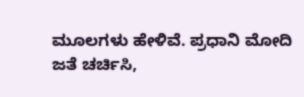ಮೂಲಗಳು ಹೇಳಿವೆ. ಪ್ರಧಾನಿ ಮೋದಿ ಜತೆ ಚರ್ಚಿಸಿ,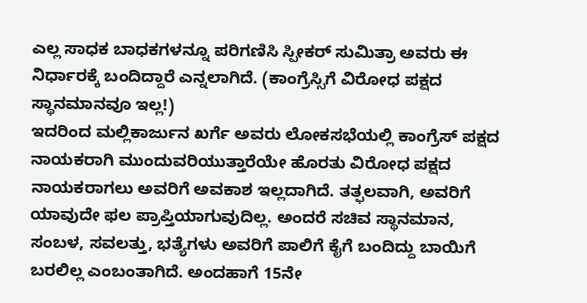ಎಲ್ಲ ಸಾಧಕ ಬಾಧಕಗಳನ್ನೂ ಪರಿಗಣಿಸಿ ಸ್ಪೀಕರ್ ಸುಮಿತ್ರಾ ಅವರು ಈ ನಿರ್ಧಾರಕ್ಕೆ ಬಂದಿದ್ದಾರೆ ಎನ್ನಲಾಗಿದೆ. (ಕಾಂಗ್ರೆಸ್ಸಿಗೆ ವಿರೋಧ ಪಕ್ಷದ ಸ್ಥಾನಮಾನವೂ ಇಲ್ಲ!)
ಇದರಿಂದ ಮಲ್ಲಿಕಾರ್ಜುನ ಖರ್ಗೆ ಅವರು ಲೋಕಸಭೆಯಲ್ಲಿ ಕಾಂಗ್ರೆಸ್ ಪಕ್ಷದ ನಾಯಕರಾಗಿ ಮುಂದುವರಿಯುತ್ತಾರೆಯೇ ಹೊರತು ವಿರೋಧ ಪಕ್ಷದ ನಾಯಕರಾಗಲು ಅವರಿಗೆ ಅವಕಾಶ ಇಲ್ಲದಾಗಿದೆ. ತತ್ಫಲವಾಗಿ, ಅವರಿಗೆ ಯಾವುದೇ ಫಲ ಪ್ರಾಪ್ತಿಯಾಗುವುದಿಲ್ಲ. ಅಂದರೆ ಸಚಿವ ಸ್ಥಾನಮಾನ, ಸಂಬಳ, ಸವಲತ್ತು, ಭತ್ಯೆಗಳು ಅವರಿಗೆ ಪಾಲಿಗೆ ಕೈಗೆ ಬಂದಿದ್ದು ಬಾಯಿಗೆ ಬರಲಿಲ್ಲ ಎಂಬಂತಾಗಿದೆ. ಅಂದಹಾಗೆ 15ನೇ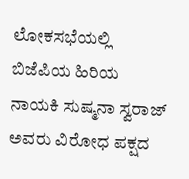ಲೋಕಸಭೆಯಲ್ಲಿ ಬಿಜೆಪಿಯ ಹಿರಿಯ ನಾಯಕಿ ಸುಷ್ಮನಾ ಸ್ವರಾಜ್ ಅವರು ವಿರೋಧ ಪಕ್ಷದ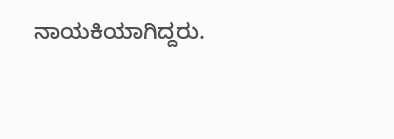ನಾಯಕಿಯಾಗಿದ್ದರು.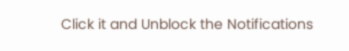Click it and Unblock the Notifications